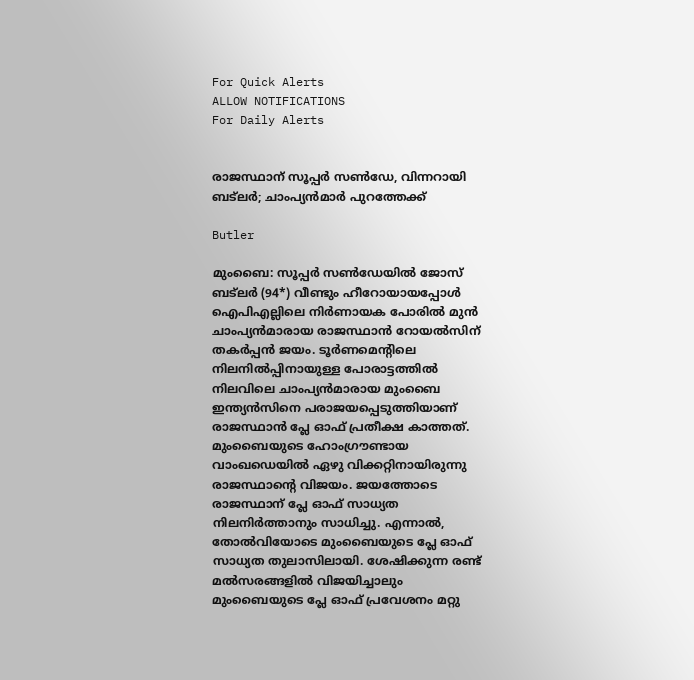For Quick Alerts
ALLOW NOTIFICATIONS
For Daily Alerts


രാജസ്ഥാന് സൂപ്പര്‍ സണ്‍ഡേ, വിന്നറായി ബട്‌ലര്‍; ചാംപ്യന്‍മാര്‍ പുറത്തേക്ക്

Butler

മുംബൈ: സൂപ്പര്‍ സണ്‍ഡേയില്‍ ജോസ് ബട്‌ലര്‍ (94*) വീണ്ടും ഹീറോയായപ്പോള്‍ ഐപിഎല്ലിലെ നിര്‍ണായക പോരില്‍ മുന്‍ ചാംപ്യന്‍മാരായ രാജസ്ഥാന്‍ റോയല്‍സിന് തകര്‍പ്പന്‍ ജയം. ടൂര്‍ണമെന്റിലെ നിലനില്‍പ്പിനായുള്ള പോരാട്ടത്തില്‍ നിലവിലെ ചാംപ്യന്‍മാരായ മുംബൈ ഇന്ത്യന്‍സിനെ പരാജയപ്പെടുത്തിയാണ് രാജസ്ഥാന്‍ പ്ലേ ഓഫ് പ്രതീക്ഷ കാത്തത്. മുംബൈയുടെ ഹോംഗ്രൗണ്ടായ വാംഖഡെയില്‍ ഏഴു വിക്കറ്റിനായിരുന്നു രാജസ്ഥാന്റെ വിജയം. ജയത്തോടെ രാജസ്ഥാന് പ്ലേ ഓഫ് സാധ്യത നിലനിര്‍ത്താനും സാധിച്ചു. എന്നാല്‍, തോല്‍വിയോടെ മുംബൈയുടെ പ്ലേ ഓഫ് സാധ്യത തുലാസിലായി. ശേഷിക്കുന്ന രണ്ട് മല്‍സരങ്ങളില്‍ വിജയിച്ചാലും മുംബൈയുടെ പ്ലേ ഓഫ് പ്രവേശനം മറ്റു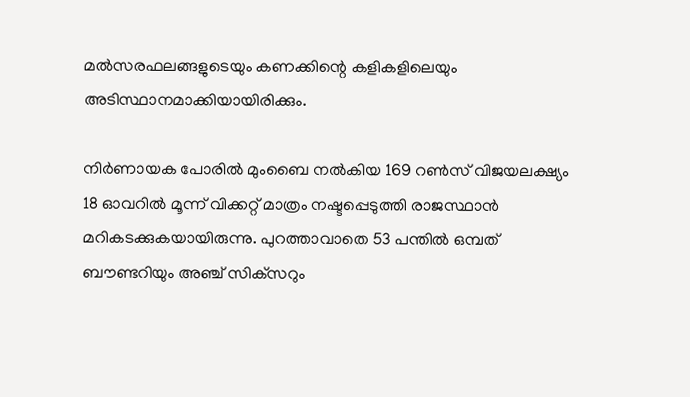മല്‍സരഫലങ്ങളുടെയും കണക്കിന്റെ കളികളിലെയും അടിസ്ഥാനമാക്കിയായിരിക്കും.

നിര്‍ണായക പോരില്‍ മുംബൈ നല്‍കിയ 169 റണ്‍സ് വിജയലക്ഷ്യം 18 ഓവറില്‍ മൂന്ന് വിക്കറ്റ് മാത്രം നഷ്ടപ്പെടുത്തി രാജസ്ഥാന്‍ മറികടക്കുകയായിരുന്നു. പുറത്താവാതെ 53 പന്തില്‍ ഒമ്പത് ബൗണ്ടറിയും അഞ്ച് സിക്‌സറും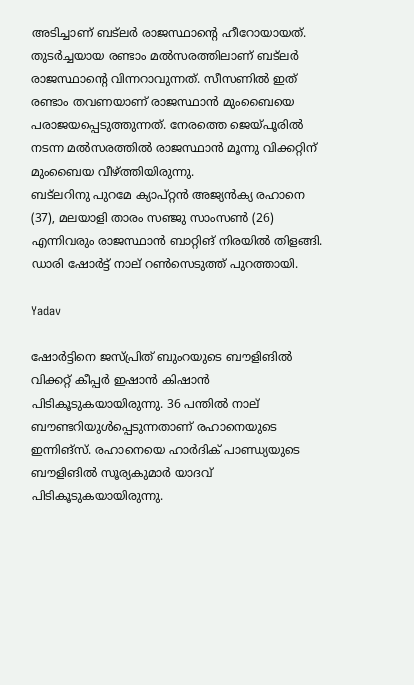അടിച്ചാണ് ബട്‌ലര്‍ രാജസ്ഥാന്റെ ഹീറോയായത്. തുടര്‍ച്ചയായ രണ്ടാം മല്‍സരത്തിലാണ് ബട്‌ലര്‍ രാജസ്ഥാന്റെ വിന്നറാവുന്നത്. സീസണില്‍ ഇത് രണ്ടാം തവണയാണ് രാജസ്ഥാന്‍ മുംബൈയെ പരാജയപ്പെടുത്തുന്നത്. നേരത്തെ ജെയ്പൂരില്‍ നടന്ന മല്‍സരത്തില്‍ രാജസ്ഥാന്‍ മൂന്നു വിക്കറ്റിന് മുംബൈയ വീഴ്ത്തിയിരുന്നു.
ബട്‌ലറിനു പുറമേ ക്യാപ്റ്റന്‍ അജ്യന്‍ക്യ രഹാനെ (37), മലയാളി താരം സഞ്ജു സാംസണ്‍ (26) എന്നിവരും രാജസ്ഥാന്‍ ബാറ്റിങ് നിരയില്‍ തിളങ്ങി. ഡാരി ഷോര്‍ട്ട് നാല് റണ്‍സെടുത്ത് പുറത്തായി.

Yadav

ഷോര്‍ട്ടിനെ ജസ്പ്രിത് ബുംറയുടെ ബൗളിങില്‍ വിക്കറ്റ് കീപ്പര്‍ ഇഷാന്‍ കിഷാന്‍ പിടികൂടുകയായിരുന്നു. 36 പന്തില്‍ നാല് ബൗണ്ടറിയുള്‍പ്പെടുന്നതാണ് രഹാനെയുടെ ഇന്നിങ്‌സ്. രഹാനെയെ ഹാര്‍ദിക് പാണ്ഡ്യയുടെ ബൗളിങില്‍ സൂര്യകുമാര്‍ യാദവ് പിടികൂടുകയായിരുന്നു.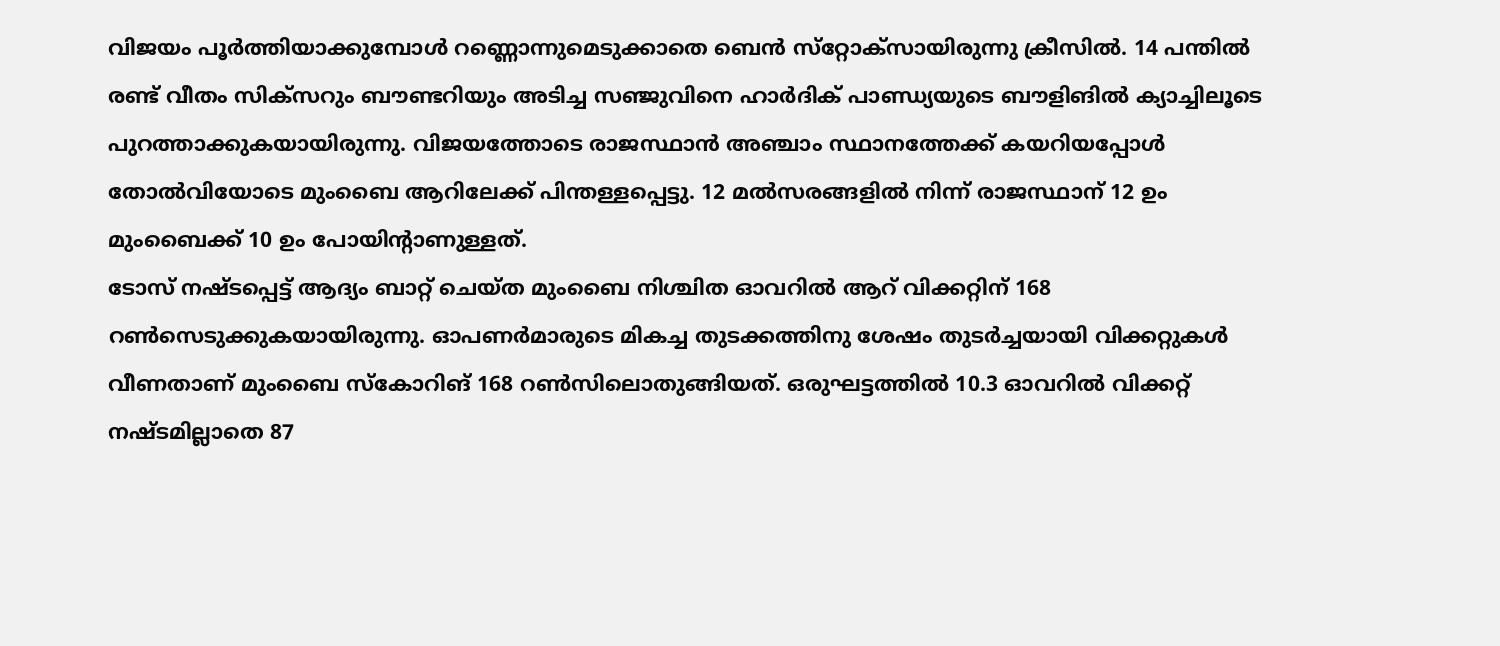വിജയം പൂര്‍ത്തിയാക്കുമ്പോള്‍ റണ്ണൊന്നുമെടുക്കാതെ ബെന്‍ സ്‌റ്റോക്‌സായിരുന്നു ക്രീസില്‍. 14 പന്തില്‍ രണ്ട് വീതം സിക്‌സറും ബൗണ്ടറിയും അടിച്ച സഞ്ജുവിനെ ഹാര്‍ദിക് പാണ്ഡ്യയുടെ ബൗളിങില്‍ ക്യാച്ചിലൂടെ പുറത്താക്കുകയായിരുന്നു. വിജയത്തോടെ രാജസ്ഥാന്‍ അഞ്ചാം സ്ഥാനത്തേക്ക് കയറിയപ്പോള്‍ തോല്‍വിയോടെ മുംബൈ ആറിലേക്ക് പിന്തള്ളപ്പെട്ടു. 12 മല്‍സരങ്ങളില്‍ നിന്ന് രാജസ്ഥാന് 12 ഉം മുംബൈക്ക് 10 ഉം പോയിന്റാണുള്ളത്.
ടോസ് നഷ്ടപ്പെട്ട് ആദ്യം ബാറ്റ് ചെയ്ത മുംബൈ നിശ്ചിത ഓവറില്‍ ആറ് വിക്കറ്റിന് 168 റണ്‍സെടുക്കുകയായിരുന്നു. ഓപണര്‍മാരുടെ മികച്ച തുടക്കത്തിനു ശേഷം തുടര്‍ച്ചയായി വിക്കറ്റുകള്‍ വീണതാണ് മുംബൈ സ്‌കോറിങ് 168 റണ്‍സിലൊതുങ്ങിയത്. ഒരുഘട്ടത്തില്‍ 10.3 ഓവറില്‍ വിക്കറ്റ് നഷ്ടമില്ലാതെ 87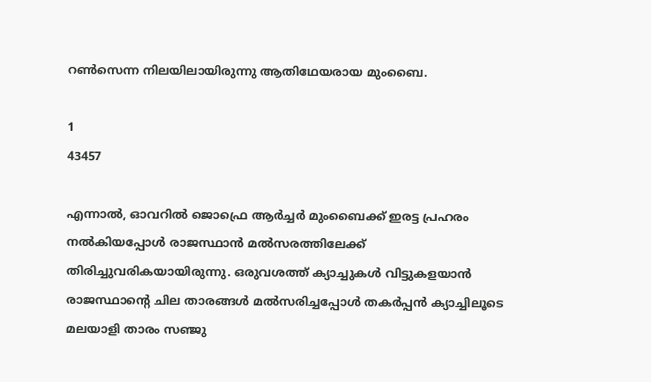റണ്‍സെന്ന നിലയിലായിരുന്നു ആതിഥേയരായ മുംബൈ.

1
43457

എന്നാല്‍, ഓവറില്‍ ജൊഫ്രെ ആര്‍ച്ചര്‍ മുംബൈക്ക് ഇരട്ട പ്രഹരം നല്‍കിയപ്പോള്‍ രാജസ്ഥാന്‍ മല്‍സരത്തിലേക്ക് തിരിച്ചുവരികയായിരുന്നു. ഒരുവശത്ത് ക്യാച്ചുകള്‍ വിട്ടുകളയാന്‍ രാജസ്ഥാന്റെ ചില താരങ്ങള്‍ മല്‍സരിച്ചപ്പോള്‍ തകര്‍പ്പന്‍ ക്യാച്ചിലൂടെ മലയാളി താരം സഞ്ജു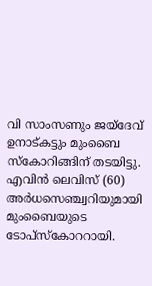വി സാംസണും ജയ്‌ദേവ് ഉനാട്കട്ടും മുംബൈ സ്‌കോറിങ്ങിന് തടയിട്ടു. എവിന്‍ ലെവിസ് (60) അര്‍ധസെഞ്ച്വറിയുമായി മുംബൈയുടെ ടോപ്‌സ്‌കോററായി.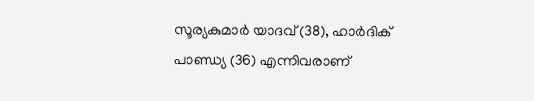സൂര്യകുമാര്‍ യാദവ് (38), ഹാര്‍ദിക് പാണ്ഡ്യ (36) എന്നിവരാണ്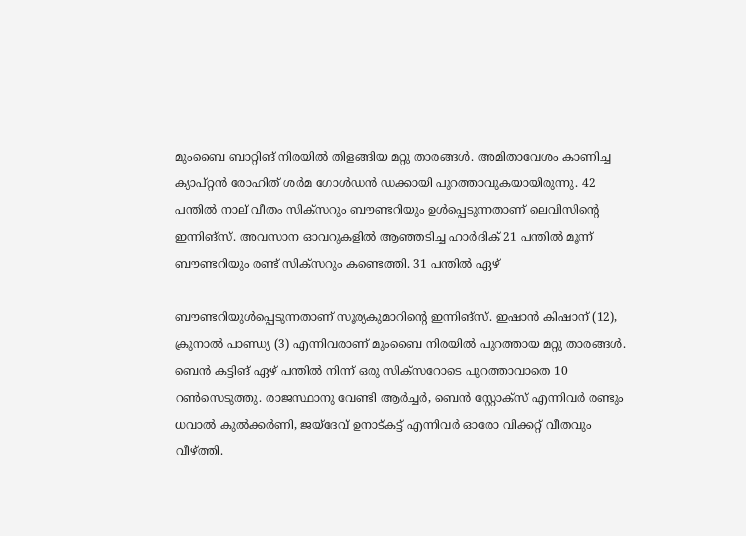മുംബൈ ബാറ്റിങ് നിരയില്‍ തിളങ്ങിയ മറ്റു താരങ്ങള്‍. അമിതാവേശം കാണിച്ച ക്യാപ്റ്റന്‍ രോഹിത് ശര്‍മ ഗോള്‍ഡന്‍ ഡക്കായി പുറത്താവുകയായിരുന്നു. 42 പന്തില്‍ നാല് വീതം സിക്‌സറും ബൗണ്ടറിയും ഉള്‍പ്പെടുന്നതാണ് ലെവിസിന്റെ ഇന്നിങ്‌സ്. അവസാന ഓവറുകളില്‍ ആഞ്ഞടിച്ച ഹാര്‍ദിക് 21 പന്തില്‍ മൂന്ന് ബൗണ്ടറിയും രണ്ട് സിക്‌സറും കണ്ടെത്തി. 31 പന്തില്‍ ഏഴ്

ബൗണ്ടറിയുള്‍പ്പെടുന്നതാണ് സൂര്യകുമാറിന്റെ ഇന്നിങ്‌സ്. ഇഷാന്‍ കിഷാന് (12), ക്രുനാല്‍ പാണ്ഡ്യ (3) എന്നിവരാണ് മുംബൈ നിരയില്‍ പുറത്തായ മറ്റു താരങ്ങള്‍. ബെന്‍ കട്ടിങ് ഏഴ് പന്തില്‍ നിന്ന് ഒരു സിക്‌സറോടെ പുറത്താവാതെ 10 റണ്‍സെടുത്തു. രാജസ്ഥാനു വേണ്ടി ആര്‍ച്ചര്‍, ബെന്‍ സ്റ്റോക്‌സ് എന്നിവര്‍ രണ്ടും ധവാല്‍ കുല്‍ക്കര്‍ണി, ജയ്‌ദേവ് ഉനാട്കട്ട് എന്നിവര്‍ ഓരോ വിക്കറ്റ് വീതവും വീഴ്ത്തി.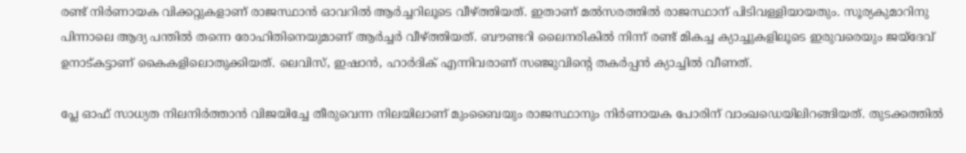രണ്ട് നിര്‍ണായക വിക്കറ്റുകളാണ് രാജസ്ഥാന്‍ ഓവറില്‍ ആര്‍ച്ചറിലൂടെ വീഴ്ത്തിയത്. ഇതാണ് മല്‍സരത്തില്‍ രാജസ്ഥാന് പിടിവള്ളിയായതും. സൂര്യകുമാറിനു പിന്നാലെ ആദ്യ പന്തില്‍ തന്നെ രോഹിതിനെയുമാണ് ആര്‍ച്ചര്‍ വീഴ്ത്തിയത്. ബൗണ്ടറി ലൈനരികില്‍ നിന്ന് രണ്ട് മികച്ച ക്യാച്ചുകളിലൂടെ ഇരുവരെയും ജയ്‌ദേവ് ഉനാട്കട്ടാണ് കൈകളിലൊതുക്കിയത്. ലെവിസ്, ഇഷാന്‍, ഹാര്‍ദിക് എന്നിവരാണ് സഞ്ജുവിന്റെ തകര്‍പ്പന്‍ ക്യാച്ചില്‍ വീണത്.

പ്ലേ ഓഫ് സാധ്യത നിലനിര്‍ത്താന്‍ വിജയിച്ചേ തീരുവെന്ന നിലയിലാണ് മുംബൈയും രാജസ്ഥാനും നിര്‍ണായക പോരിന് വാംഖഡെയിലിറങ്ങിയത്. തുടക്കത്തില്‍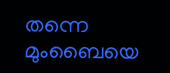തന്നെ മുംബൈയെ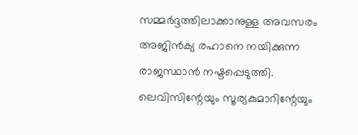സമ്മര്‍ദ്ദത്തിലാക്കാനുള്ള അവസരം അജിന്‍ക്യ രഹാനെ നയിക്കുന്ന രാജസ്ഥാന്‍ നഷ്ടപ്പെടുത്തി. ലെവിസിന്റേയും സൂര്യകുമാറിന്റേയും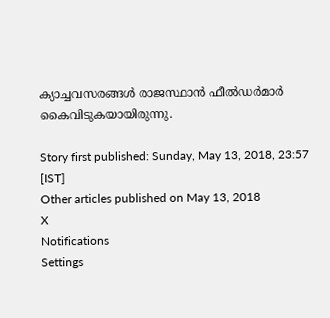ക്യാച്ചവസരങ്ങള്‍ രാജസ്ഥാന്‍ ഫീല്‍ഡര്‍മാര്‍ കൈവിടുകയായിരുന്നു.

Story first published: Sunday, May 13, 2018, 23:57 [IST]
Other articles published on May 13, 2018
X
Notifications
Settings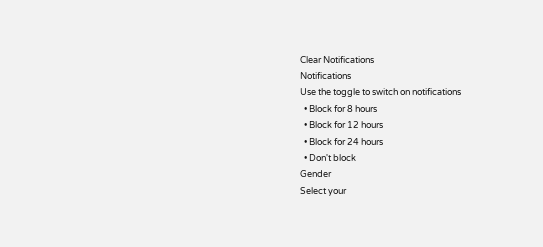Clear Notifications
Notifications
Use the toggle to switch on notifications
  • Block for 8 hours
  • Block for 12 hours
  • Block for 24 hours
  • Don't block
Gender
Select your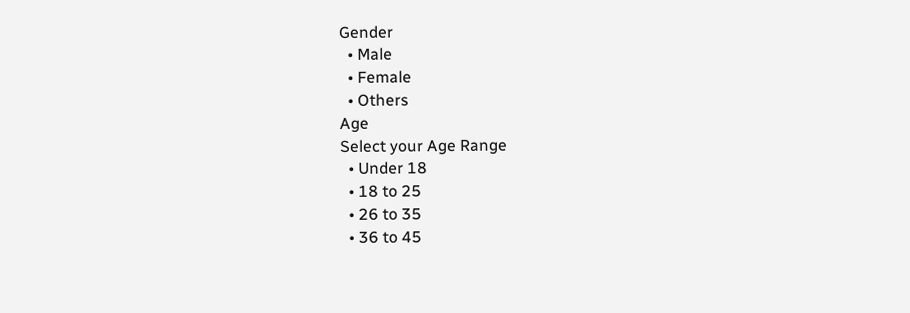Gender
  • Male
  • Female
  • Others
Age
Select your Age Range
  • Under 18
  • 18 to 25
  • 26 to 35
  • 36 to 45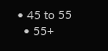• 45 to 55
  • 55+